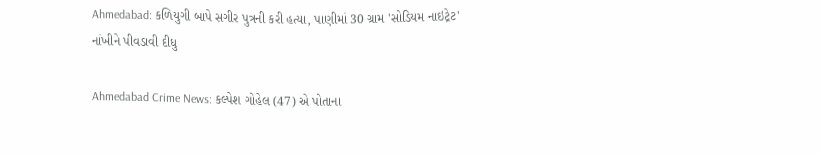Ahmedabad: કળિયુગી બાપે સગીર પુત્રની કરી હત્યા, પાણીમાં 30 ગ્રામ 'સોડિયમ નાઇટ્રેટ' નાંખીને પીવડાવી દીધુ

Ahmedabad Crime News: કલ્પેશ ગોહેલ (47) એ પોતાના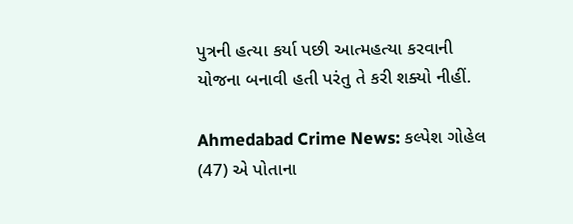પુત્રની હત્યા કર્યા પછી આત્મહત્યા કરવાની યોજના બનાવી હતી પરંતુ તે કરી શક્યો નીહીં.

Ahmedabad Crime News: કલ્પેશ ગોહેલ (47) એ પોતાના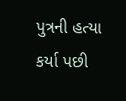પુત્રની હત્યા કર્યા પછી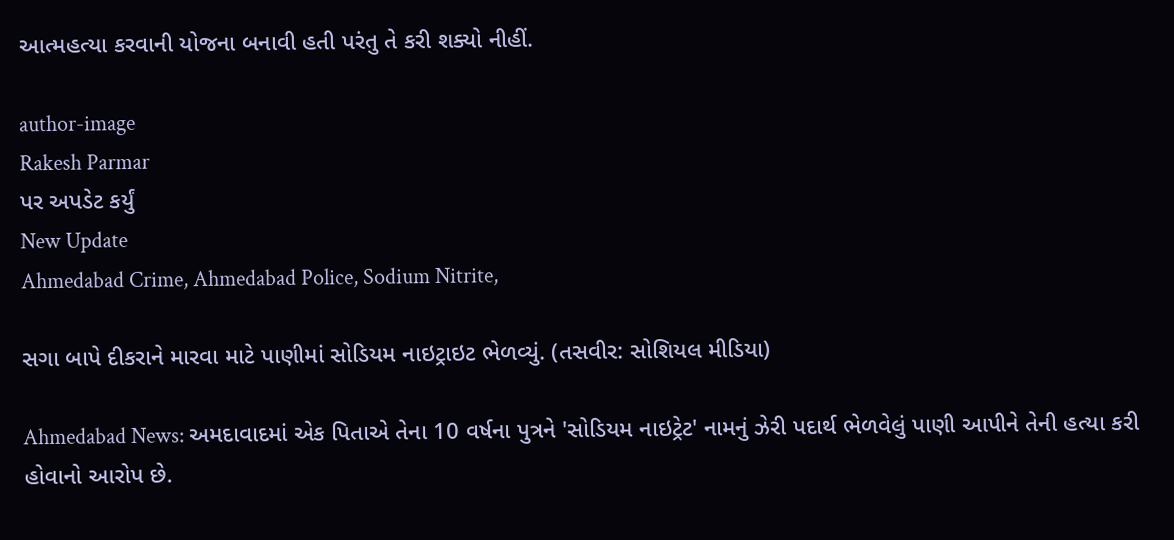આત્મહત્યા કરવાની યોજના બનાવી હતી પરંતુ તે કરી શક્યો નીહીં.

author-image
Rakesh Parmar
પર અપડેટ કર્યું
New Update
Ahmedabad Crime, Ahmedabad Police, Sodium Nitrite,

સગા બાપે દીકરાને મારવા માટે પાણીમાં સોડિયમ નાઇટ્રાઇટ ભેળવ્યું. (તસવીર: સોશિયલ મીડિયા)

Ahmedabad News: અમદાવાદમાં એક પિતાએ તેના 10 વર્ષના પુત્રને 'સોડિયમ નાઇટ્રેટ' નામનું ઝેરી પદાર્થ ભેળવેલું પાણી આપીને તેની હત્યા કરી હોવાનો આરોપ છે.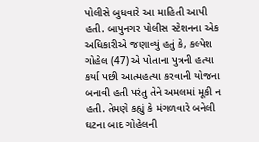પોલીસે બુધવારે આ માહિતી આપી હતી. બાપુનગર પોલીસ સ્ટેશનના એક અધિકારીએ જણાવ્યું હતું કે, કલ્પેશ ગોહેલ (47) એ પોતાના પુત્રની હત્યા કર્યા પછી આત્મહત્યા કરવાની યોજના બનાવી હતી પરંતુ તેને અમલમાં મૂકી ન હતી. તેમણે કહ્યું કે મંગળવારે બનેલી ઘટના બાદ ગોહેલની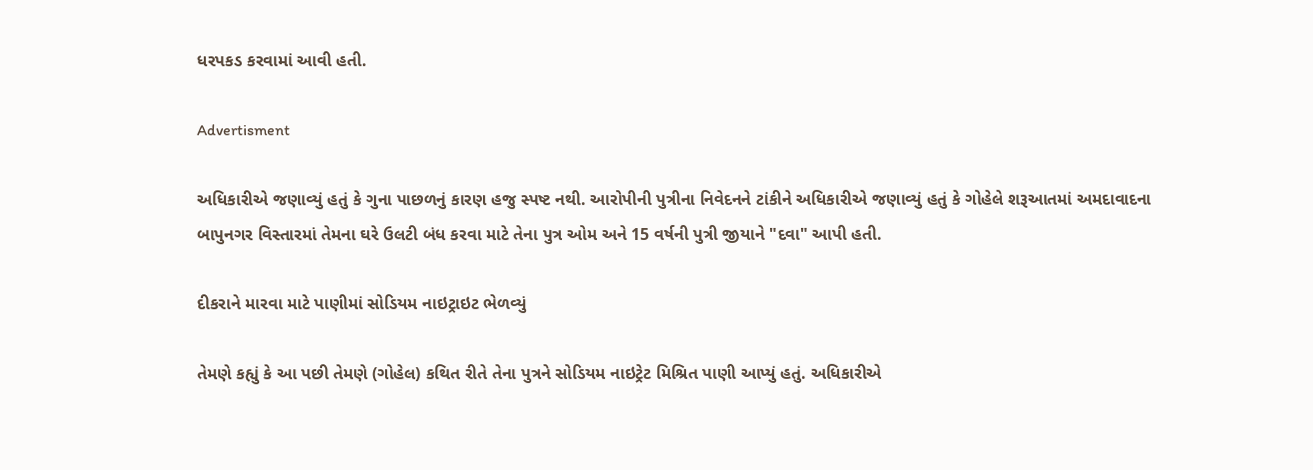ધરપકડ કરવામાં આવી હતી.

Advertisment

અધિકારીએ જણાવ્યું હતું કે ગુના પાછળનું કારણ હજુ સ્પષ્ટ નથી. આરોપીની પુત્રીના નિવેદનને ટાંકીને અધિકારીએ જણાવ્યું હતું કે ગોહેલે શરૂઆતમાં અમદાવાદના બાપુનગર વિસ્તારમાં તેમના ઘરે ઉલટી બંધ કરવા માટે તેના પુત્ર ઓમ અને 15 વર્ષની પુત્રી જીયાને "દવા" આપી હતી.

દીકરાને મારવા માટે પાણીમાં સોડિયમ નાઇટ્રાઇટ ભેળવ્યું

તેમણે કહ્યું કે આ પછી તેમણે (ગોહેલ) કથિત રીતે તેના પુત્રને સોડિયમ નાઇટ્રેટ મિશ્રિત પાણી આપ્યું હતું. અધિકારીએ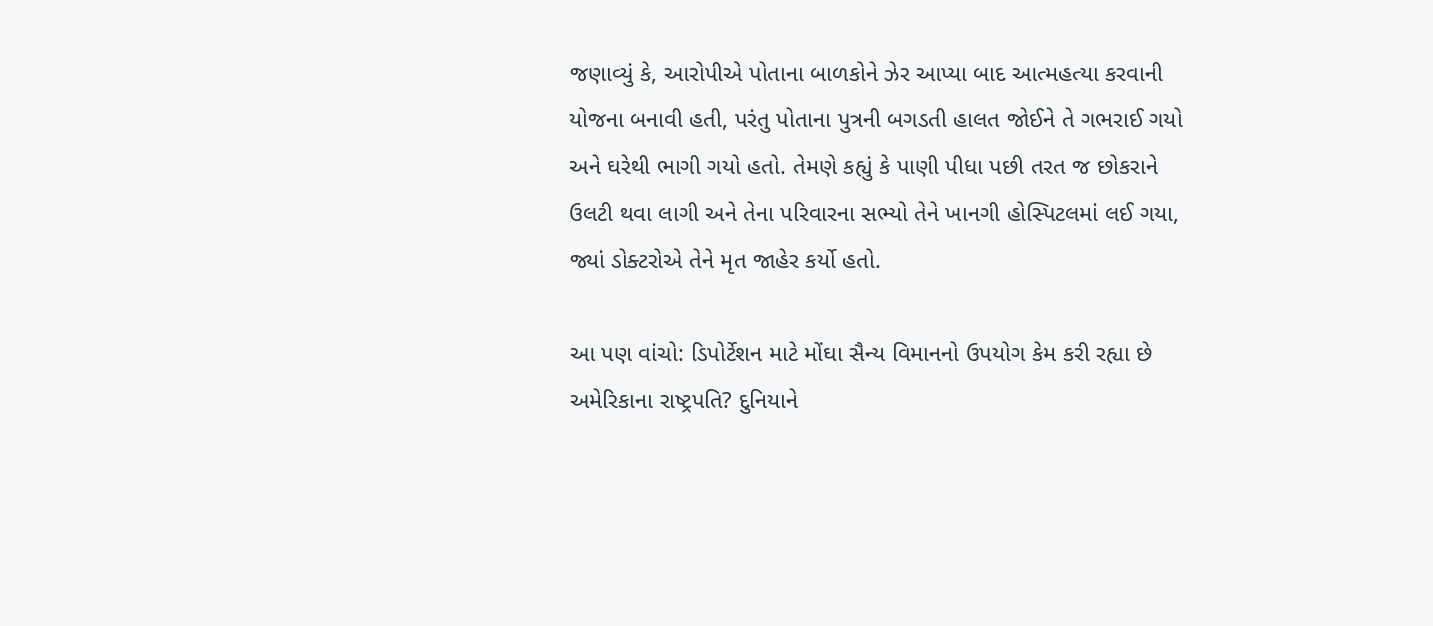જણાવ્યું કે, આરોપીએ પોતાના બાળકોને ઝેર આપ્યા બાદ આત્મહત્યા કરવાની યોજના બનાવી હતી, પરંતુ પોતાના પુત્રની બગડતી હાલત જોઈને તે ગભરાઈ ગયો અને ઘરેથી ભાગી ગયો હતો. તેમણે કહ્યું કે પાણી પીધા પછી તરત જ છોકરાને ઉલટી થવા લાગી અને તેના પરિવારના સભ્યો તેને ખાનગી હોસ્પિટલમાં લઈ ગયા, જ્યાં ડોક્ટરોએ તેને મૃત જાહેર કર્યો હતો.

આ પણ વાંચો: ડિપોર્ટેશન માટે મોંઘા સૈન્ય વિમાનનો ઉપયોગ કેમ કરી રહ્યા છે અમેરિકાના રાષ્ટ્રપતિ? દુનિયાને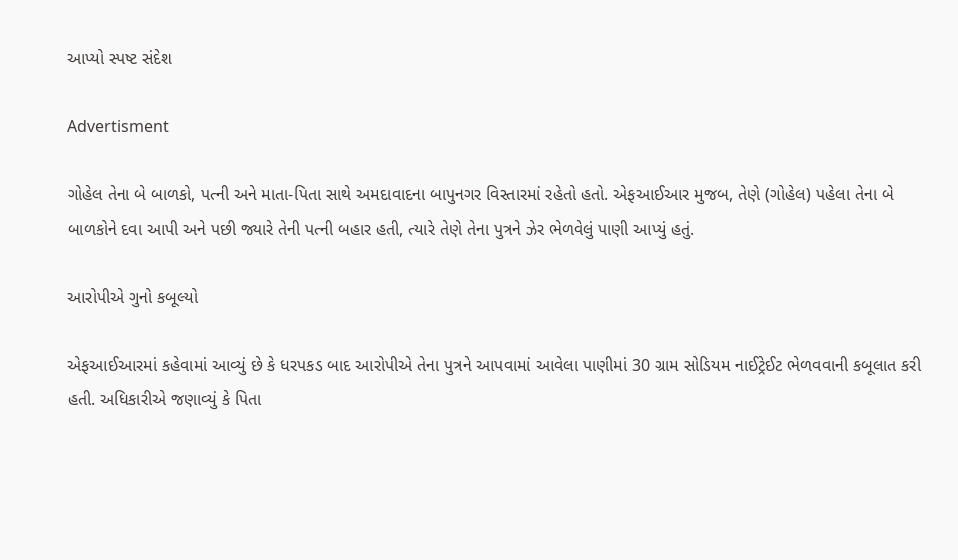આપ્યો સ્પષ્ટ સંદેશ

Advertisment

ગોહેલ તેના બે બાળકો, પત્ની અને માતા-પિતા સાથે અમદાવાદના બાપુનગર વિસ્તારમાં રહેતો હતો. એફઆઈઆર મુજબ, તેણે (ગોહેલ) પહેલા તેના બે બાળકોને દવા આપી અને પછી જ્યારે તેની પત્ની બહાર હતી, ત્યારે તેણે તેના પુત્રને ઝેર ભેળવેલું પાણી આપ્યું હતું.

આરોપીએ ગુનો કબૂલ્યો

એફઆઈઆરમાં કહેવામાં આવ્યું છે કે ધરપકડ બાદ આરોપીએ તેના પુત્રને આપવામાં આવેલા પાણીમાં 30 ગ્રામ સોડિયમ નાઈટ્રેઈટ ભેળવવાની કબૂલાત કરી હતી. અધિકારીએ જણાવ્યું કે પિતા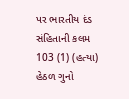પર ભારતીય દંડ સંહિતાની કલમ 103 (1) (હત્યા) હેઠળ ગુનો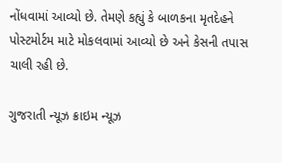નોંધવામાં આવ્યો છે. તેમણે કહ્યું કે બાળકના મૃતદેહને પોસ્ટમોર્ટમ માટે મોકલવામાં આવ્યો છે અને કેસની તપાસ ચાલી રહી છે.

ગુજરાતી ન્યૂઝ ક્રાઇમ ન્યૂઝ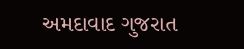અમદાવાદ ગુજરાત